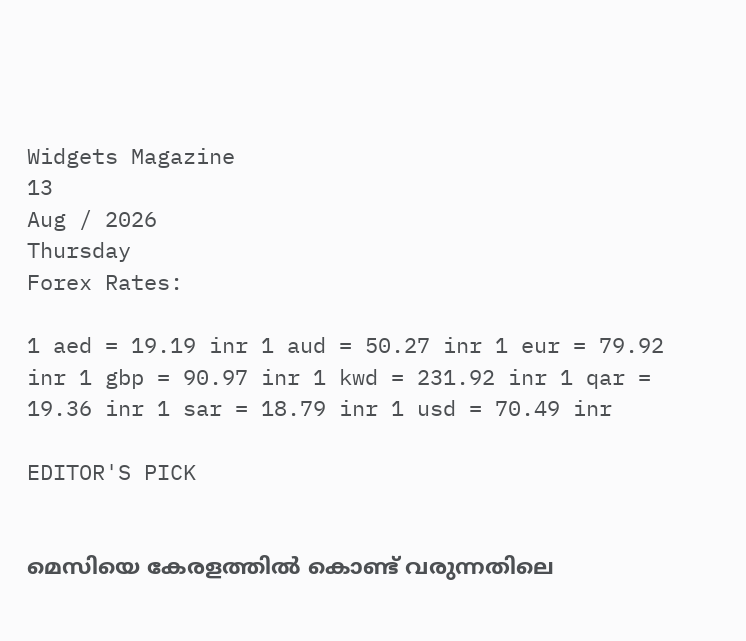Widgets Magazine
13
Aug / 2026
Thursday
Forex Rates:

1 aed = 19.19 inr 1 aud = 50.27 inr 1 eur = 79.92 inr 1 gbp = 90.97 inr 1 kwd = 231.92 inr 1 qar = 19.36 inr 1 sar = 18.79 inr 1 usd = 70.49 inr

EDITOR'S PICK


മെസിയെ കേരളത്തിൽ കൊണ്ട് വരുന്നതിലെ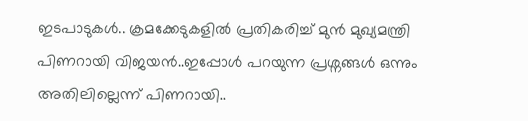ഇടപാടുകൾ.. ക്രമക്കേടുകളിൽ പ്രതികരിച്ച് മുൻ മുഖ്യമന്ത്രി പിണറായി വിജയൻ..ഇപ്പോൾ പറയുന്ന പ്രശ്നങ്ങൾ ഒന്നും അതിലില്ലെന്ന് പിണറായി..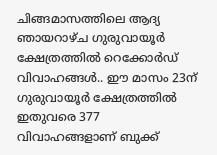ചിങ്ങമാസത്തിലെ ആദ്യ ഞായറാഴ്ച ഗുരുവായൂർ ക്ഷേത്രത്തിൽ റെക്കോർഡ് വിവാഹങ്ങൾ.. ഈ മാസം 23ന് ഗുരുവായൂർ ക്ഷേത്രത്തിൽ ഇതുവരെ 377 വിവാഹങ്ങളാണ് ബുക്ക്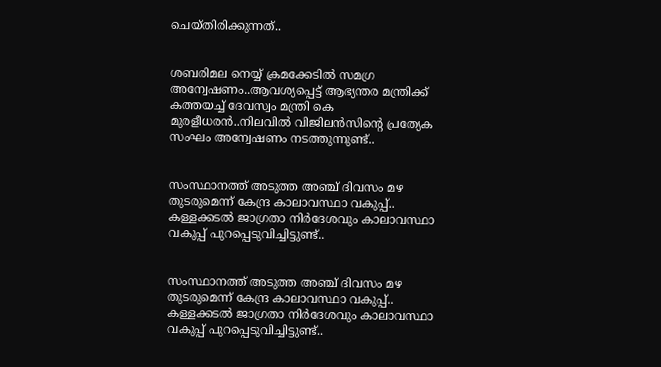ചെയ്തിരിക്കുന്നത്..


ശബരിമല നെയ്യ് ക്രമക്കേടിൽ സമഗ്ര അന്വേഷണം..ആവശ്യപ്പെട്ട് ആഭ്യന്തര മന്ത്രിക്ക് കത്തയച്ച് ദേവസ്വം മന്ത്രി കെ മുരളീധരൻ..നിലവിൽ വിജിലൻസിന്റെ പ്രത്യേക സംഘം അന്വേഷണം നടത്തുന്നുണ്ട്..


സംസ്ഥാനത്ത് അടുത്ത അഞ്ച് ദിവസം മഴ തുടരുമെന്ന് കേന്ദ്ര കാലാവസ്ഥാ വകുപ്പ്.. കള്ളക്കടൽ ജാഗ്രതാ നിർദേശവും കാലാവസ്ഥാ വകുപ്പ് പുറപ്പെടുവിച്ചിട്ടുണ്ട്..


സംസ്ഥാനത്ത് അടുത്ത അഞ്ച് ദിവസം മഴ തുടരുമെന്ന് കേന്ദ്ര കാലാവസ്ഥാ വകുപ്പ്.. കള്ളക്കടൽ ജാഗ്രതാ നിർദേശവും കാലാവസ്ഥാ വകുപ്പ് പുറപ്പെടുവിച്ചിട്ടുണ്ട്..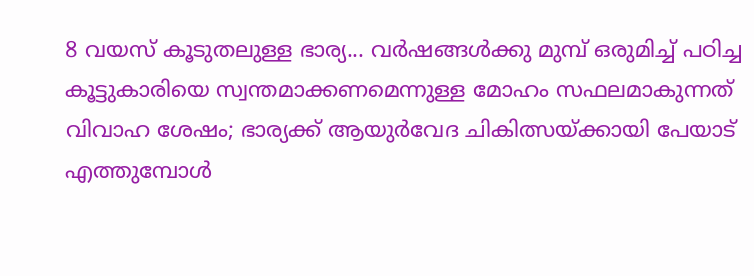8 വയസ് കൂടുതലുള്ള ഭാര്യ... വര്‍ഷങ്ങള്‍ക്കു മുമ്പ് ഒരുമിച്ച് പഠിച്ച കൂട്ടുകാരിയെ സ്വന്തമാക്കണമെന്നുള്ള മോഹം സഫലമാകുന്നത് വിവാഹ ശേഷം; ഭാര്യക്ക് ആയുര്‍വേദ ചികിത്സയ്ക്കായി പേയാട് എത്തുമ്പോള്‍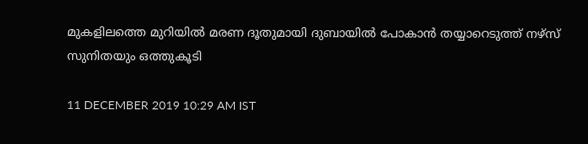മുകളിലത്തെ മുറിയില്‍ മരണ ദൂതുമായി ദുബായില്‍ പോകാന്‍ തയ്യാറെടുത്ത് നഴ്‌സ് സുനിതയും ഒത്തുകൂടി

11 DECEMBER 2019 10:29 AM IST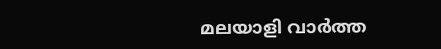മലയാളി വാര്‍ത്ത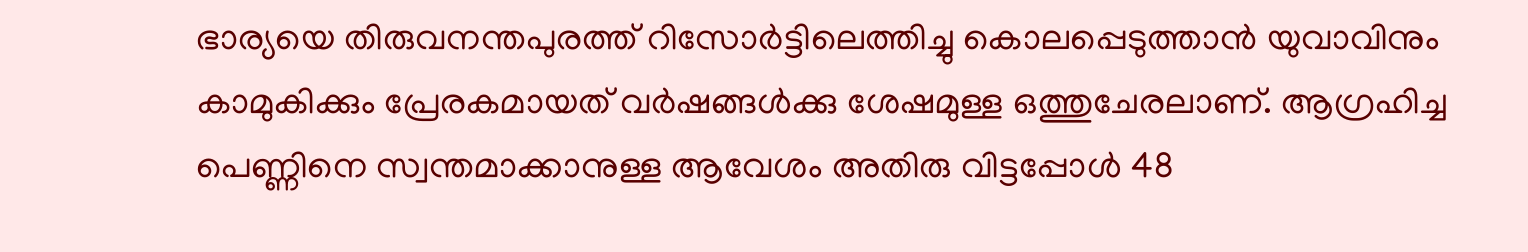ഭാര്യയെ തിരുവനന്തപുരത്ത് റിസോര്‍ട്ടിലെത്തിച്ചു കൊലപ്പെടുത്താന്‍ യുവാവിനും കാമുകിക്കും പ്രേരകമായത് വര്‍ഷങ്ങള്‍ക്കു ശേഷമുള്ള ഒത്തുചേരലാണ്. ആഗ്രഹിച്ച പെണ്ണിനെ സ്വന്തമാക്കാനുള്ള ആവേശം അതിരു വിട്ടപ്പോള്‍ 48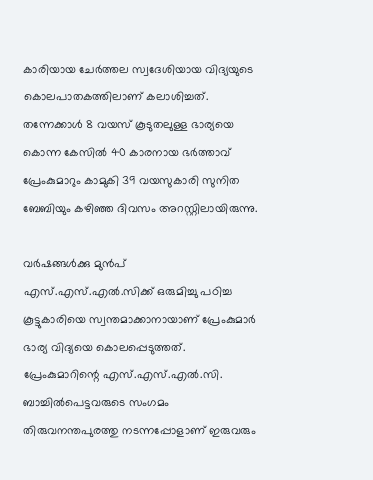കാരിയായ ചേര്‍ത്തല സ്വദേശിയായ വിദ്യയുടെ കൊലപാതകത്തിലാണ് കലാശിച്ചത്. തന്നേക്കാള്‍ 8 വയസ് കൂടുതലുള്ള ഭാര്യയെ കൊന്ന കേസില്‍ 40 കാരനായ ഭര്‍ത്താവ് പ്രേംകുമാറും കാമുകി 39 വയസുകാരി സുനിത ബേബിയും കഴിഞ്ഞ ദിവസം അറസ്റ്റിലായിരുന്നു.

വര്‍ഷങ്ങള്‍ക്കു മുന്‍പ് എസ്.എസ്.എല്‍.സിക്ക് ഒരുമിച്ചു പഠിച്ച കൂട്ടുകാരിയെ സ്വന്തമാക്കാനായാണ് പ്രേംകുമാര്‍ ഭാര്യ വിദ്യയെ കൊലപ്പെടുത്തത്. പ്രേംകുമാറിന്റെ എസ്.എസ്.എല്‍.സി. ബാച്ചില്‍പെട്ടവരുടെ സംഗമം തിരുവനന്തപുരത്തു നടന്നപ്പോളാണ് ഇരുവരും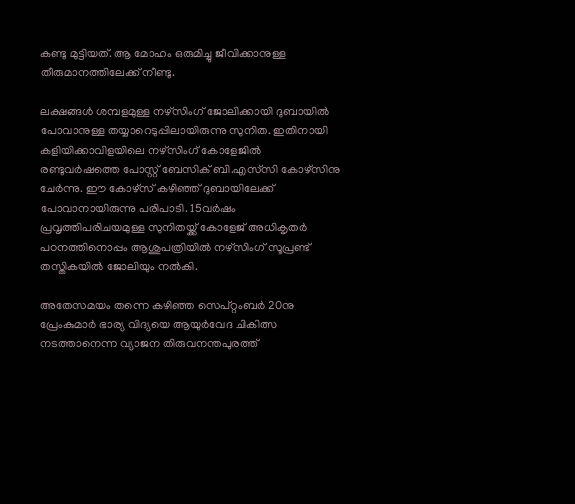കണ്ടു മുട്ടിയത്. ആ മോഹം ഒരുമിച്ചു ജീവിക്കാനുള്ള തീരുമാനത്തിലേക്ക് നീണ്ടു.

ലക്ഷങ്ങള്‍ ശമ്പളമുള്ള നഴ്‌സിംഗ് ജോലിക്കായി ദുബായില്‍ പോവാനുള്ള തയ്യാറെടുപ്പിലായിരുന്നു സുനിത. ഇതിനായി കളിയിക്കാവിളയിലെ നഴ്‌സിംഗ് കോളേജില്‍ രണ്ടുവര്‍ഷത്തെ പോസ്റ്റ് ബേസിക് ബി.എസ്‌സി കോഴ്‌സിനു ചേര്‍ന്നു. ഈ കോഴ്‌സ് കഴിഞ്ഞ് ദുബായിലേക്ക് പോവാനായിരുന്നു പരിപാടി. 15വര്‍ഷം പ്രവൃത്തിപരിചയമുള്ള സുനിതയ്ക്ക് കോളേജ് അധികൃതര്‍ പഠനത്തിനൊപ്പം ആശുപത്രിയില്‍ നഴ്‌സിംഗ് സൂപ്രണ്ട് തസ്തികയില്‍ ജോലിയും നല്‍കി.

അതേസമയം തന്നെ കഴിഞ്ഞ സെപ്റ്റംബര്‍ 20നു പ്രേംകുമാര്‍ ഭാര്യ വിദ്യയെ ആയുര്‍വേദ ചികിത്സ നടത്താനെന്ന വ്യാജന തിരുവനന്തപുരത്ത്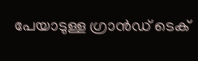പേയാടുള്ള ഗ്രാന്‍ഡ് ടെക്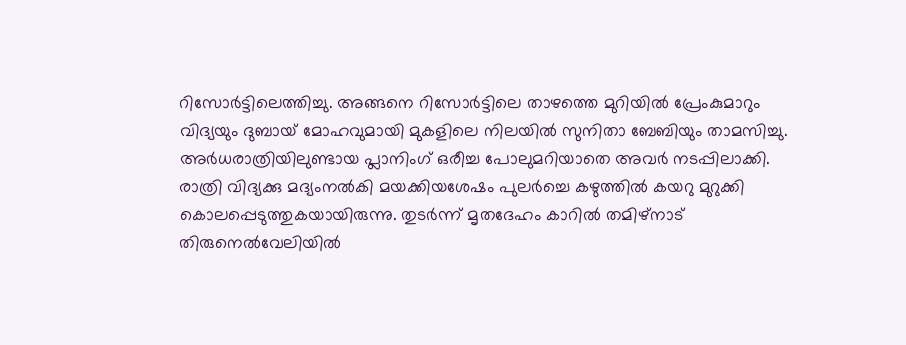റിസോര്‍ട്ടിലെത്തിച്ചു. അങ്ങനെ റിസോര്‍ട്ടിലെ താഴത്തെ മുറിയില്‍ പ്രേംകുമാറും വിദ്യയും ദുബായ് മോഹവുമായി മുകളിലെ നിലയില്‍ സുനിതാ ബേബിയും താമസിച്ചു. അര്‍ധരാത്രിയിലുണ്ടായ പ്ലാനിംഗ് ഒരീച്ച പോലുമറിയാതെ അവര്‍ നടപ്പിലാക്കി. രാത്രി വിദ്യക്കു മദ്യംനല്‍കി മയക്കിയശേഷം പുലര്‍ച്ചെ കഴുത്തില്‍ കയറു മുറുക്കി കൊലപ്പെടുത്തുകയായിരുന്നു. തുടര്‍ന്ന് മൃതദേഹം കാറില്‍ തമിഴ്‌നാട് തിരുനെല്‍വേലിയില്‍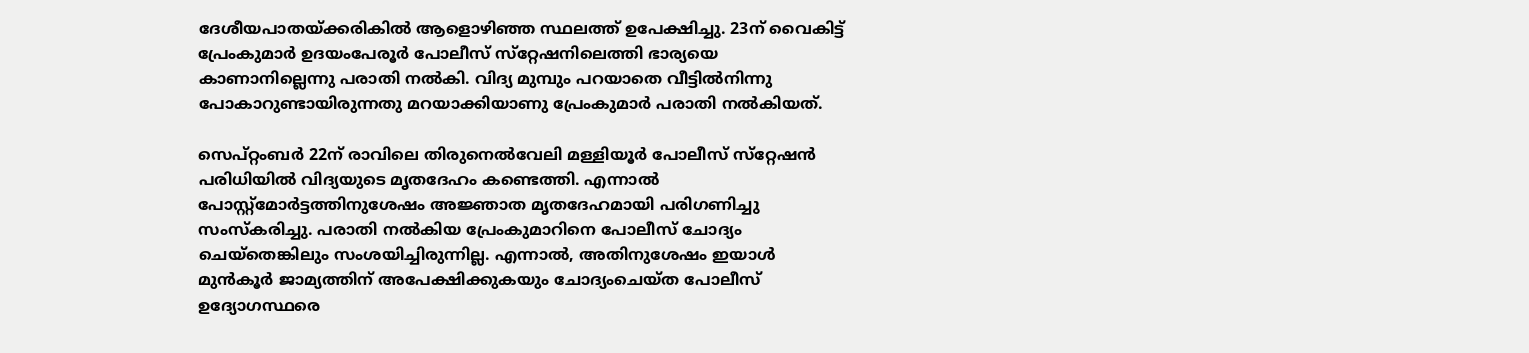ദേശീയപാതയ്ക്കരികില്‍ ആളൊഴിഞ്ഞ സ്ഥലത്ത് ഉപേക്ഷിച്ചു. 23ന് വൈകിട്ട് പ്രേംകുമാര്‍ ഉദയംപേരൂര്‍ പോലീസ് സ്‌റ്റേഷനിലെത്തി ഭാര്യയെ കാണാനില്ലെന്നു പരാതി നല്‍കി. വിദ്യ മുമ്പും പറയാതെ വീട്ടില്‍നിന്നു പോകാറുണ്ടായിരുന്നതു മറയാക്കിയാണു പ്രേംകുമാര്‍ പരാതി നല്‍കിയത്.

സെപ്റ്റംബര്‍ 22ന് രാവിലെ തിരുനെല്‍വേലി മള്ളിയൂര്‍ പോലീസ് സ്‌റ്റേഷന്‍ പരിധിയില്‍ വിദ്യയുടെ മൃതദേഹം കണ്ടെത്തി. എന്നാല്‍ പോസ്റ്റ്‌മോര്‍ട്ടത്തിനുശേഷം അജ്ഞാത മൃതദേഹമായി പരിഗണിച്ചു സംസ്‌കരിച്ചു. പരാതി നല്‍കിയ പ്രേംകുമാറിനെ പോലീസ് ചോദ്യം ചെയ്‌തെങ്കിലും സംശയിച്ചിരുന്നില്ല. എന്നാല്‍, അതിനുശേഷം ഇയാള്‍ മുന്‍കൂര്‍ ജാമ്യത്തിന് അപേക്ഷിക്കുകയും ചോദ്യംചെയ്ത പോലീസ് ഉദ്യോഗസ്ഥരെ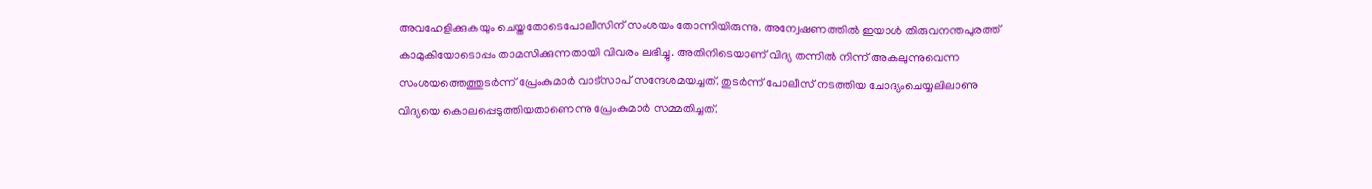അവഹേളിക്കുകയും ചെയ്തതോടെപോലീസിന് സംശയം തോന്നിയിരുന്നു. അന്വേഷണത്തില്‍ ഇയാള്‍ തിരുവനന്തപുരത്ത് കാമുകിയോടൊപ്പം താമസിക്കുന്നതായി വിവരം ലഭിച്ചു. അതിനിടെയാണ് വിദ്യ തന്നില്‍ നിന്ന് അകലുന്നുവെന്ന സംശയത്തെത്തുടര്‍ന്ന് പ്രേംകുമാര്‍ വാട്‌സാപ് സന്ദേശമയച്ചത്. തുടര്‍ന്ന് പോലീസ് നടത്തിയ ചോദ്യംചെയ്യലിലാണു വിദ്യയെ കൊലപ്പെടുത്തിയതാണെന്നു പ്രേംകുമാര്‍ സമ്മതിച്ചത്.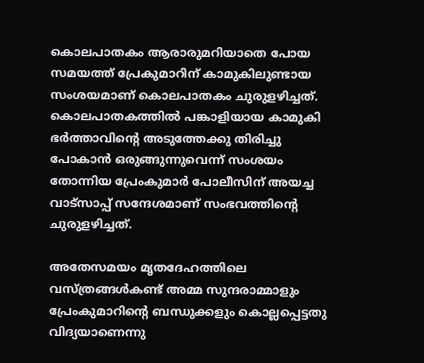കൊലപാതകം ആരാരുമറിയാതെ പോയ സമയത്ത് പ്രേകുമാറിന് കാമുകിലുണ്ടായ സംശയമാണ് കൊലപാതകം ചുരുളഴിച്ചത്. കൊലപാതകത്തില്‍ പങ്കാളിയായ കാമുകി ഭര്‍ത്താവിന്റെ അടുത്തേക്കു തിരിച്ചു പോകാന്‍ ഒരുങ്ങുന്നുവെന്ന് സംശയം തോന്നിയ പ്രേംകുമാര്‍ പോലീസിന് അയച്ച വാട്‌സാപ്പ് സന്ദേശമാണ് സംഭവത്തിന്റെ ചുരുളഴിച്ചത്.

അതേസമയം മൃതദേഹത്തിലെ വസ്ത്രങ്ങള്‍കണ്ട് അമ്മ സുന്ദരാമ്മാളും പ്രേംകുമാറിന്റെ ബന്ധുക്കളും കൊല്ലപ്പെട്ടതു വിദ്യയാണെന്നു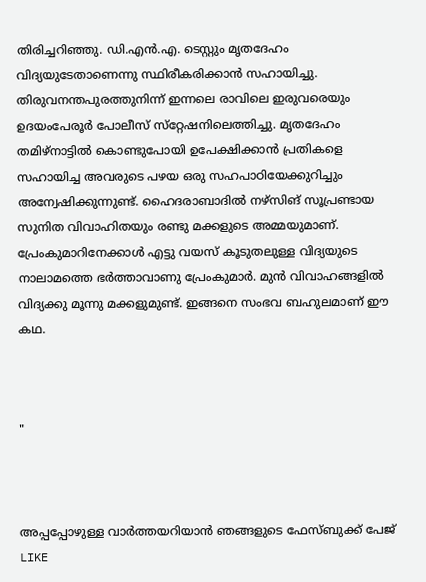തിരിച്ചറിഞ്ഞു. ഡി.എന്‍.എ. ടെസ്റ്റും മൃതദേഹം വിദ്യയുടേതാണെന്നു സ്ഥിരീകരിക്കാന്‍ സഹായിച്ചു. തിരുവനന്തപുരത്തുനിന്ന് ഇന്നലെ രാവിലെ ഇരുവരെയും ഉദയംപേരൂര്‍ പോലീസ് സ്‌റ്റേഷനിലെത്തിച്ചു. മൃതദേഹം തമിഴ്‌നാട്ടില്‍ കൊണ്ടുപോയി ഉപേക്ഷിക്കാന്‍ പ്രതികളെ സഹായിച്ച അവരുടെ പഴയ ഒരു സഹപാഠിയേക്കുറിച്ചും അന്വേഷിക്കുന്നുണ്ട്. ഹൈദരാബാദില്‍ നഴ്‌സിങ് സൂപ്രണ്ടായ സുനിത വിവാഹിതയും രണ്ടു മക്കളുടെ അമ്മയുമാണ്. പ്രേംകുമാറിനേക്കാള്‍ എട്ടു വയസ് കൂടുതലുള്ള വിദ്യയുടെ നാലാമത്തെ ഭര്‍ത്താവാണു പ്രേംകുമാര്‍. മുന്‍ വിവാഹങ്ങളില്‍ വിദ്യക്കു മൂന്നു മക്കളുമുണ്ട്. ഇങ്ങനെ സംഭവ ബഹുലമാണ് ഈ കഥ.



"



അപ്പപ്പോഴുള്ള വാര്‍ത്തയറിയാന്‍ ഞങ്ങളുടെ ഫേസ്‌ബുക്ക്‌ പേജ് LIKE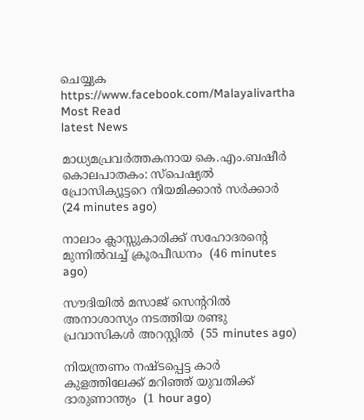ചെയ്യുക
https://www.facebook.com/Malayalivartha
Most Read
latest News

മാധ്യമപ്രവര്‍ത്തകനായ കെ.എം.ബഷീര്‍ കൊലപാതകം: സ്‌പെഷ്യല്‍ പ്രോസിക്യൂട്ടറെ നിയമിക്കാന്‍ സര്‍ക്കാര്‍  (24 minutes ago)

നാലാം ക്ലാസ്സുകാരിക്ക് സഹോദരന്റെ മുന്നില്‍വച്ച് ക്രൂരപീഡനം  (46 minutes ago)

സൗദിയില്‍ മസാജ് സെന്ററില്‍ അനാശാസ്യം നടത്തിയ രണ്ടു പ്രവാസികള്‍ അറസ്റ്റില്‍  (55 minutes ago)

നിയന്ത്രണം നഷ്ടപ്പെട്ട കാര്‍ കുളത്തിലേക്ക് മറിഞ്ഞ് യുവതിക്ക് ദാരുണാന്ത്യം  (1 hour ago)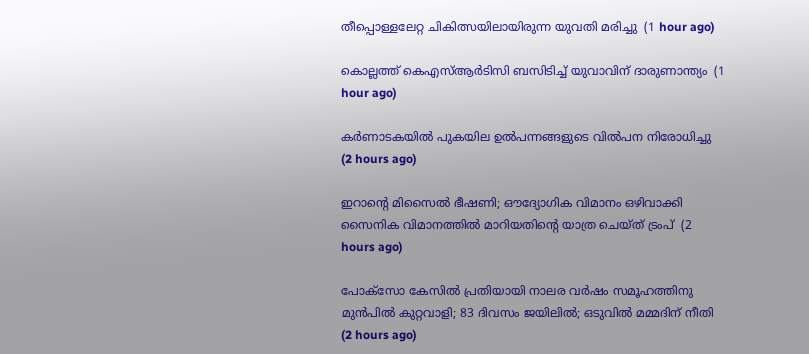തീപ്പൊള്ളലേറ്റ ചികിത്സയിലായിരുന്ന യുവതി മരിച്ചു  (1 hour ago)

കൊല്ലത്ത് കെഎസ്ആര്‍ടിസി ബസിടിച്ച് യുവാവിന് ദാരുണാന്ത്യം  (1 hour ago)

കര്‍ണാടകയില്‍ പുകയില ഉല്‍പന്നങ്ങളുടെ വില്‍പന നിരോധിച്ചു  (2 hours ago)

ഇറാന്റെ മിസൈല്‍ ഭീഷണി; ഔദ്യോഗിക വിമാനം ഒഴിവാക്കി സൈനിക വിമാനത്തില്‍ മാറിയതിന്റെ യാത്ര ചെയ്ത് ട്രംപ്  (2 hours ago)

പോക്‌സോ കേസില്‍ പ്രതിയായി നാലര വര്‍ഷം സമൂഹത്തിനു മുന്‍പില്‍ കുറ്റവാളി; 83 ദിവസം ജയിലില്‍; ഒടുവില്‍ മമ്മദിന് നീതി  (2 hours ago)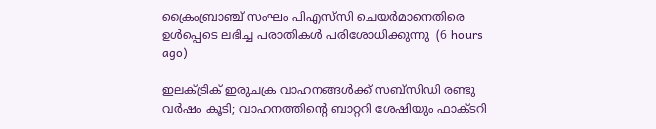ക്രൈംബ്രാഞ്ച് സംഘം പിഎസ്‌സി ചെയര്‍മാനെതിരെ ഉള്‍പ്പെടെ ലഭിച്ച പരാതികള്‍ പരിശോധിക്കുന്നു  (6 hours ago)

ഇലക്ട്രിക് ഇരുചക്ര വാഹനങ്ങള്‍ക്ക് സബ്‌സിഡി രണ്ടു വര്‍ഷം കൂടി; വാഹനത്തിന്റെ ബാറ്ററി ശേഷിയും ഫാക്ടറി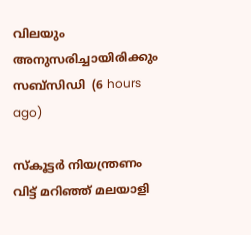വിലയും അനുസരിച്ചായിരിക്കും സബ്‌സിഡി  (6 hours ago)

സ്‌കൂട്ടര്‍ നിയന്ത്രണം വിട്ട് മറിഞ്ഞ് മലയാളി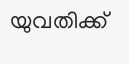യുവതിക്ക്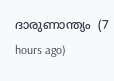ദാരുണാന്ത്യം  (7 hours ago)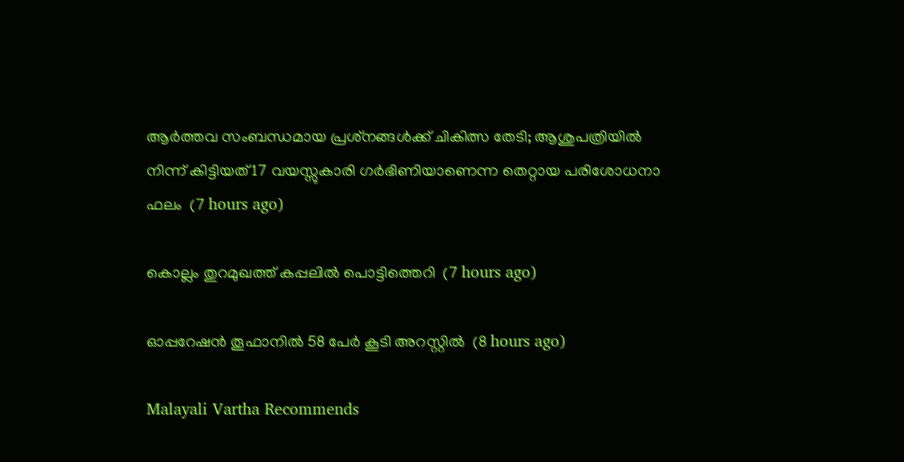ആര്‍ത്തവ സംബന്ധമായ പ്രശ്‌നങ്ങള്‍ക്ക് ചികിത്സ തേടി; ആശുപത്രിയില്‍ നിന്ന് കിട്ടിയത് 17 വയസ്സുകാരി ഗര്‍ഭിണിയാണെന്ന തെറ്റായ പരിശോധനാ ഫലം  (7 hours ago)

കൊല്ലം തുറമുഖത്ത് കപ്പലില്‍ പൊട്ടിത്തെറി  (7 hours ago)

ഓപ്പറേഷന്‍ തൂഫാനില്‍ 58 പേര്‍ കൂടി അറസ്റ്റില്‍  (8 hours ago)

Malayali Vartha Recommends